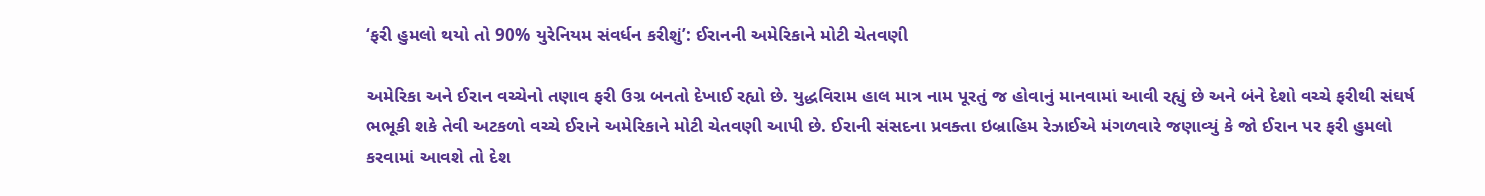‘ફરી હુમલો થયો તો 90% યુરેનિયમ સંવર્ધન કરીશું’: ઈરાનની અમેરિકાને મોટી ચેતવણી

અમેરિકા અને ઈરાન વચ્ચેનો તણાવ ફરી ઉગ્ર બનતો દેખાઈ રહ્યો છે. યુદ્ધવિરામ હાલ માત્ર નામ પૂરતું જ હોવાનું માનવામાં આવી રહ્યું છે અને બંને દેશો વચ્ચે ફરીથી સંઘર્ષ ભભૂકી શકે તેવી અટકળો વચ્ચે ઈરાને અમેરિકાને મોટી ચેતવણી આપી છે. ઈરાની સંસદના પ્રવક્તા ઇબ્રાહિમ રેઝાઈએ મંગળવારે જણાવ્યું કે જો ઈરાન પર ફરી હુમલો કરવામાં આવશે તો દેશ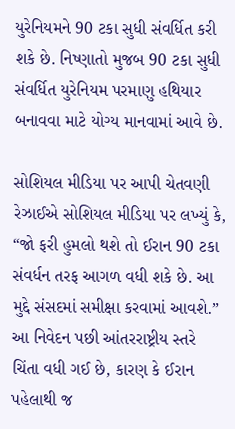યુરેનિયમને 90 ટકા સુધી સંવર્ધિત કરી શકે છે. નિષ્ણાતો મુજબ 90 ટકા સુધી સંવર્ધિત યુરેનિયમ પરમાણુ હથિયાર બનાવવા માટે યોગ્ય માનવામાં આવે છે.

સોશિયલ મીડિયા પર આપી ચેતવણી
રેઝાઈએ સોશિયલ મીડિયા પર લખ્યું કે, “જો ફરી હુમલો થશે તો ઈરાન 90 ટકા સંવર્ધન તરફ આગળ વધી શકે છે. આ મુદ્દે સંસદમાં સમીક્ષા કરવામાં આવશે.” આ નિવેદન પછી આંતરરાષ્ટ્રીય સ્તરે ચિંતા વધી ગઈ છે, કારણ કે ઈરાન પહેલાથી જ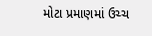મોટા પ્રમાણમાં ઉચ્ચ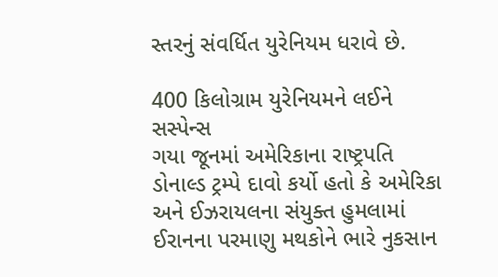સ્તરનું સંવર્ધિત યુરેનિયમ ધરાવે છે.

400 કિલોગ્રામ યુરેનિયમને લઈને સસ્પેન્સ
ગયા જૂનમાં અમેરિકાના રાષ્ટ્રપતિ ડોનાલ્ડ ટ્રમ્પે દાવો કર્યો હતો કે અમેરિકા અને ઈઝરાયલના સંયુક્ત હુમલામાં ઈરાનના પરમાણુ મથકોને ભારે નુકસાન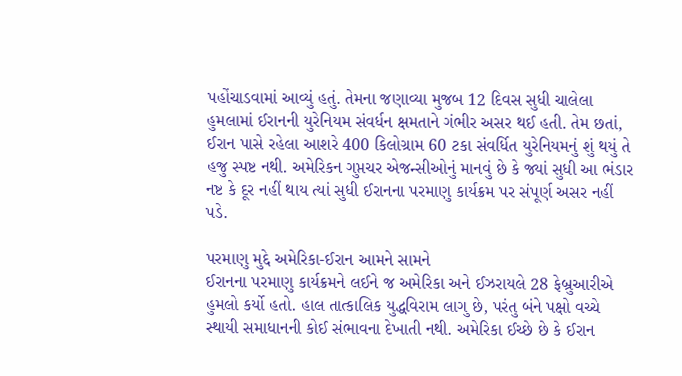પહોંચાડવામાં આવ્યું હતું. તેમના જણાવ્યા મુજબ 12 દિવસ સુધી ચાલેલા હુમલામાં ઈરાનની યુરેનિયમ સંવર્ધન ક્ષમતાને ગંભીર અસર થઈ હતી. તેમ છતાં, ઈરાન પાસે રહેલા આશરે 400 કિલોગ્રામ 60 ટકા સંવર્ધિત યુરેનિયમનું શું થયું તે હજુ સ્પષ્ટ નથી. અમેરિકન ગુપ્તચર એજન્સીઓનું માનવું છે કે જ્યાં સુધી આ ભંડાર નષ્ટ કે દૂર નહીં થાય ત્યાં સુધી ઈરાનના પરમાણુ કાર્યક્રમ પર સંપૂર્ણ અસર નહીં પડે.

પરમાણુ મુદ્દે અમેરિકા-ઈરાન આમને સામને
ઈરાનના પરમાણુ કાર્યક્રમને લઈને જ અમેરિકા અને ઈઝરાયલે 28 ફેબ્રુઆરીએ હુમલો કર્યો હતો. હાલ તાત્કાલિક યુદ્ધવિરામ લાગુ છે, પરંતુ બંને પક્ષો વચ્ચે સ્થાયી સમાધાનની કોઈ સંભાવના દેખાતી નથી. અમેરિકા ઈચ્છે છે કે ઈરાન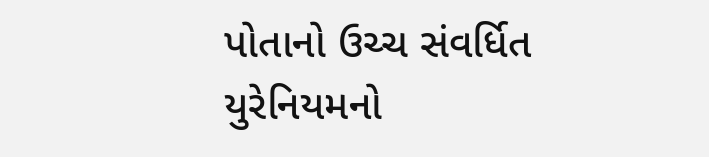પોતાનો ઉચ્ચ સંવર્ધિત યુરેનિયમનો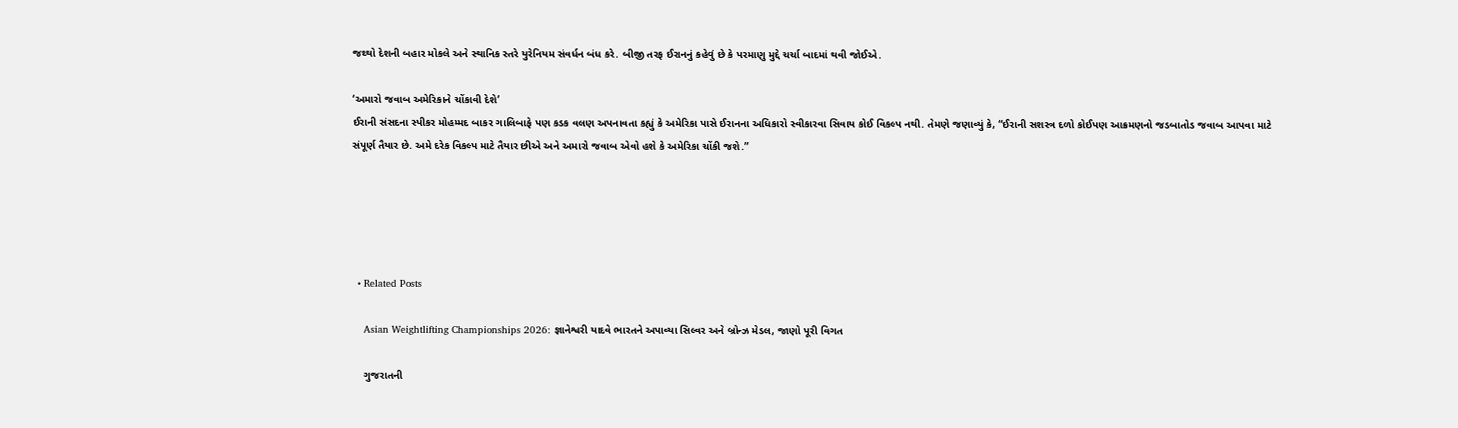જથ્થો દેશની બહાર મોકલે અને સ્થાનિક સ્તરે યુરેનિયમ સંવર્ધન બંધ કરે. બીજી તરફ ઈરાનનું કહેવું છે કે પરમાણુ મુદ્દે ચર્ચા બાદમાં થવી જોઈએ.

‘અમારો જવાબ અમેરિકાને ચોંકાવી દેશે’
ઈરાની સંસદના સ્પીકર મોહમ્મદ બાકર ગાલિબાફે પણ કડક વલણ અપનાવતા કહ્યું કે અમેરિકા પાસે ઈરાનના અધિકારો સ્વીકારવા સિવાય કોઈ વિકલ્પ નથી. તેમણે જણાવ્યું કે, “ઈરાની સશસ્ત્ર દળો કોઈપણ આક્રમણનો જડબાતોડ જવાબ આપવા માટે સંપૂર્ણ તૈયાર છે. અમે દરેક વિકલ્પ માટે તૈયાર છીએ અને અમારો જવાબ એવો હશે કે અમેરિકા ચોંકી જશે.”





  • Related Posts

    Asian Weightlifting Championships 2026: જ્ઞાનેશ્વરી યાદવે ભારતને અપાવ્યા સિલ્વર અને બ્રોન્ઝ મેડલ, જાણો પૂરી વિગત

    ગુજરાતની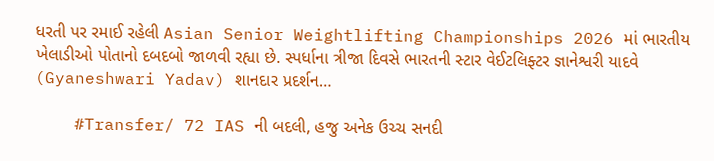ધરતી પર રમાઈ રહેલી Asian Senior Weightlifting Championships 2026 માં ભારતીય ખેલાડીઓ પોતાનો દબદબો જાળવી રહ્યા છે. સ્પર્ધાના ત્રીજા દિવસે ભારતની સ્ટાર વેઈટલિફ્ટર જ્ઞાનેશ્વરી યાદવે (Gyaneshwari Yadav) શાનદાર પ્રદર્શન…

    #Transfer/ 72 IAS ની બદલી, હજુ અનેક ઉચ્ચ સનદી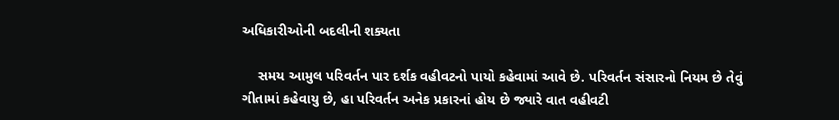અધિકારીઓની બદલીની શક્યતા

    સમય આમુલ પરિવર્તન પાર દર્શક વહીવટનો પાયો કહેવામાં આવે છે. પરિવર્તન સંસારનો નિયમ છે તેવું ગીતામાં કહેવાયુ છે, હા પરિવર્તન અનેક પ્રકારનાં હોય છે જ્યારે વાત વહીવટી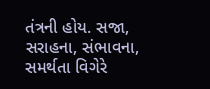તંત્રની હોય. સજા, સરાહના, સંભાવના, સમર્થતા વિગેરે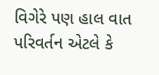વિગેરે પણ હાલ વાત પરિવર્તન એટલે કે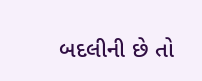બદલીની છે તો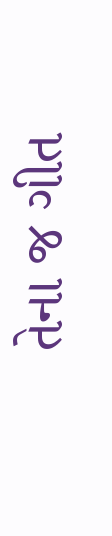તેના જ ગીત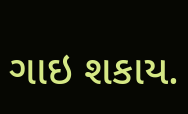ગાઇ શકાય.